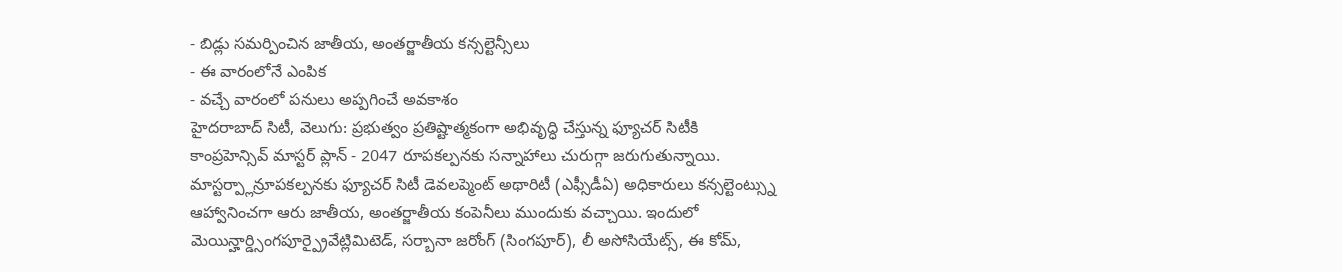- బిడ్లు సమర్పించిన జాతీయ, అంతర్జాతీయ కన్సల్టెన్సీలు
- ఈ వారంలోనే ఎంపిక
- వచ్చే వారంలో పనులు అప్పగించే అవకాశం
హైదరాబాద్ సిటీ, వెలుగు: ప్రభుత్వం ప్రతిష్టాత్మకంగా అభివృద్ధి చేస్తున్న ఫ్యూచర్ సిటీకి కాంప్రహెన్సివ్ మాస్టర్ ప్లాన్ - 2047 రూపకల్పనకు సన్నాహాలు చురుగ్గా జరుగుతున్నాయి. మాస్టర్ప్లాన్రూపకల్పనకు ఫ్యూచర్ సిటీ డెవలప్మెంట్ అథారిటీ (ఎఫ్సీడీఏ) అధికారులు కన్సల్టెంట్స్ను ఆహ్వానించగా ఆరు జాతీయ, అంతర్జాతీయ కంపెనీలు ముందుకు వచ్చాయి. ఇందులో మెయిన్హార్డ్సింగపూర్ప్రైవేట్లిమిటెడ్, సర్బానా జరోంగ్ (సింగపూర్), లీ అసోసియేట్స్, ఈ కోమ్,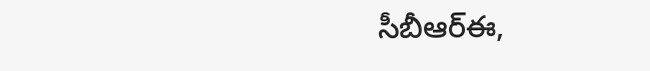సీబీఆర్ఈ,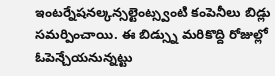ఇంటర్నేషనల్కన్సల్టెంట్స్వంటి కంపెనీలు బిడ్లు సమర్పించాయి. ఈ బిడ్స్ను మరికొద్ది రోజుల్లో ఓపెన్చేయనున్నట్టు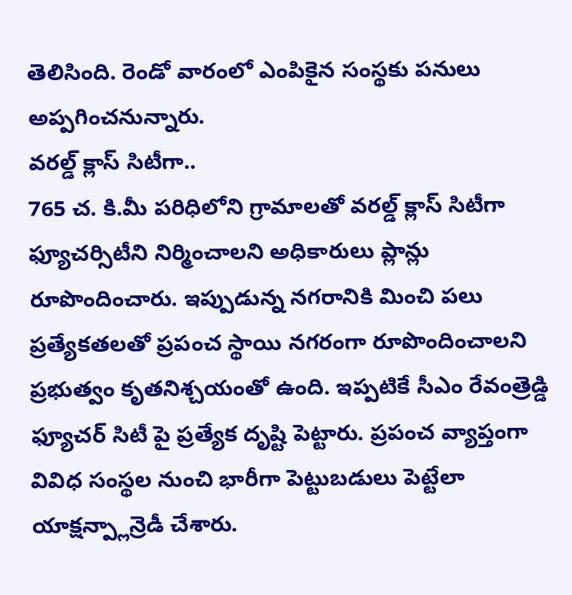తెలిసింది. రెండో వారంలో ఎంపికైన సంస్థకు పనులు అప్పగించనున్నారు.
వరల్డ్ క్లాస్ సిటీగా..
765 చ. కి.మీ పరిధిలోని గ్రామాలతో వరల్డ్ క్లాస్ సిటీగా ఫ్యూచర్సిటీని నిర్మించాలని అధికారులు ప్లాన్లు రూపొందించారు. ఇప్పుడున్న నగరానికి మించి పలు ప్రత్యేకతలతో ప్రపంచ స్థాయి నగరంగా రూపొందించాలని ప్రభుత్వం కృతనిశ్చయంతో ఉంది. ఇప్పటికే సీఎం రేవంత్రెడ్డి ఫ్యూచర్ సిటీ పై ప్రత్యేక దృష్టి పెట్టారు. ప్రపంచ వ్యాప్తంగా వివిధ సంస్థల నుంచి భారీగా పెట్టుబడులు పెట్టేలా యాక్షన్ప్లాన్రెడీ చేశారు.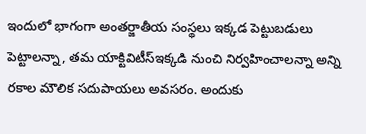ఇందులో భాగంగా అంతర్జాతీయ సంస్థలు ఇక్కడ పెట్టుబడులు పెట్టాలన్నా, తమ యాక్టివిటీస్ఇక్కడి నుంచి నిర్వహించాలన్నా అన్ని రకాల మౌలిక సదుపాయలు అవసరం. అందుకు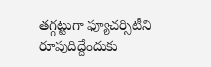తగ్గట్టుగా ఫ్యూచర్సిటీని రూపుదిద్దేందుకు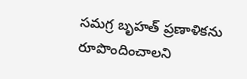సమగ్ర బృహత్ ప్రణాళికను రూపొందించాలని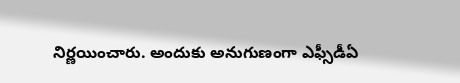నిర్ణయించారు. అందుకు అనుగుణంగా ఎఫ్సీడీఏ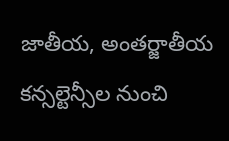జాతీయ, అంతర్జాతీయ కన్సల్టెన్సీల నుంచి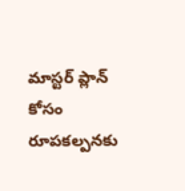మాస్టర్ ప్లాన్ కోసం రూపకల్పనకు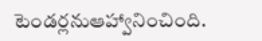టెండర్లనుఆహ్వానించింది.